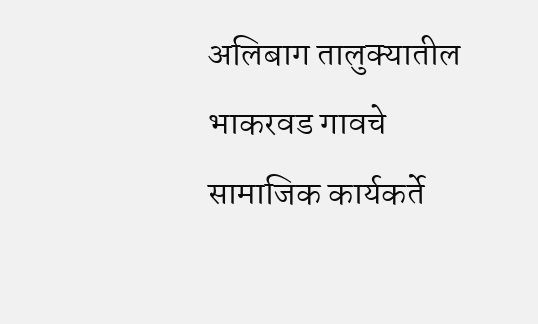अलिबाग तालुक्यातील भाकरवड गावचे सामाजिक कार्यकर्ते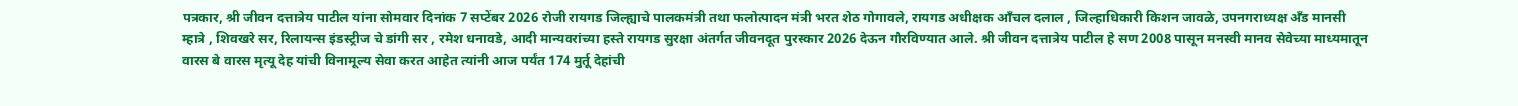पत्रकार, श्री जीवन दत्तात्रेय पाटील यांना सोमवार दिनांक 7 सप्टेंबर 2026 रोजी रायगड जिल्ह्याचे पालकमंत्री तथा फलोत्पादन मंत्री भरत शेठ गोगावले, रायगड अधीक्षक आँचल दलाल , जिल्हाधिकारी किशन जावळे, उपनगराध्यक्ष अँड मानसी म्हात्रे , शिवखरे सर, रिलायन्स इंडस्ट्रीज चे डांगी सर , रमेश धनावडे, आदी मान्यवरांच्या हस्ते रायगड सुरक्षा अंतर्गत जीवनदूत पुरस्कार 2026 देऊन गौरविण्यात आले. श्री जीवन दत्तात्रेय पाटील हे सण 2008 पासून मनस्वी मानव सेवेच्या माध्यमातून वारस बे वारस मृत्यू देह यांची विनामूल्य सेवा करत आहेत त्यांनी आज पर्यंत 174 मुर्तू देहांची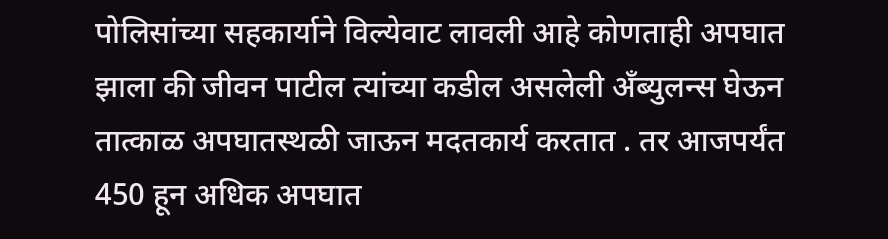पोलिसांच्या सहकार्याने विल्येवाट लावली आहे कोणताही अपघात झाला की जीवन पाटील त्यांच्या कडील असलेली अँब्युलन्स घेऊन तात्काळ अपघातस्थळी जाऊन मदतकार्य करतात . तर आजपर्यंत 450 हून अधिक अपघात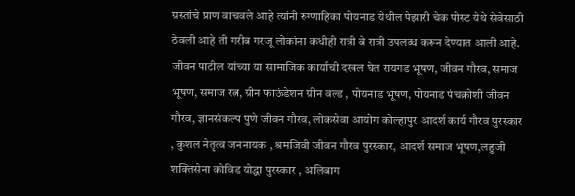ग्रस्तांचे प्राण वाचवले आहे त्यांनी रुग्णाहिका पोयनाड येथील पेझारी चेक पोस्ट येथे सेवेसाठी ठेवली आहे ती गरीब गरजू लोकांना कधीही रात्री बे रात्री उपलब्ध करून देण्यात आली आहे.
जीवन पाटील यांच्या या सामाजिक कार्याची दखल घेत रायगड भूषण, जीवन गौरव, समाज भूषण, समाज रत्न, ग्रीन फाऊंडेशन ग्रीन वल्ड , पोयनाड भूषण, पोयनाड पंचक्रोशी जीवन गौरव, ज्ञानसंकल्प पुणे जीवन गौरव, लोकसेवा आयोग कोल्हापुर आदर्श कार्य गौरव पुरस्कार , कुशल नेतृत्व जननायक , श्रमजिवी जीवन गौरव पुरस्कार, आदर्श समाज भूषण,लहुजी शक्तिसेना कोविड योद्धा पुरस्कार , अलिबाग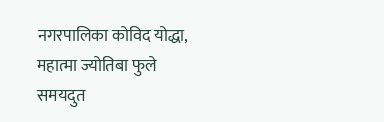नगरपालिका कोविद योद्धा, महात्मा ज्योतिबा फुले समयदुत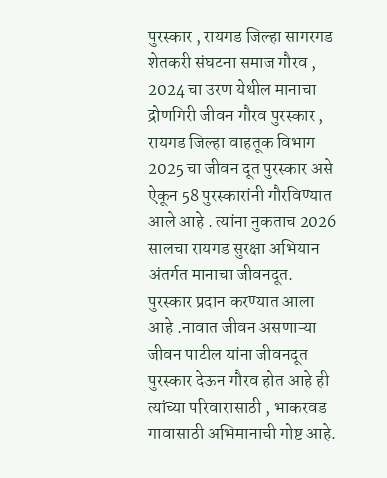पुरस्कार , रायगड जिल्हा सागरगड शेतकरी संघटना समाज गौरव , 2024 चा उरण येथील मानाचा द्रोणगिरी जीवन गौरव पुरस्कार , रायगड जिल्हा वाहतूक विभाग 2025 चा जीवन दूत पुरस्कार असे ऐकून 58 पुरस्कारांनी गौरविण्यात आले आहे . त्यांना नुकताच 2026 सालचा रायगड सुरक्षा अभियान अंतर्गत मानाचा जीवनदूत. पुरस्कार प्रदान करण्यात आला आहे .नावात जीवन असणाऱ्या जीवन पाटील यांना जीवनदूत पुरस्कार देऊन गौरव होत आहे ही त्यांच्या परिवारासाठी , भाकरवड गावासाठी अभिमानाची गोष्ट आहे.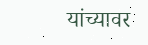यांच्यावर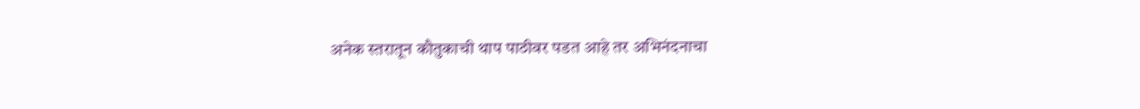अनेक स्तरातून कौतुकाची थाप पाठीवर पडत आहे तर अभिनंदनाचा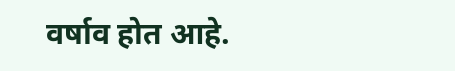वर्षाव होत आहे.